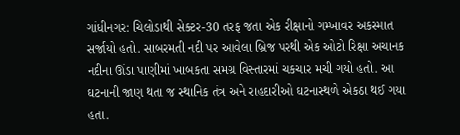ગાંધીનગર: ચિલોડાથી સેક્ટર-30 તરફ જતા એક રીક્ષાનો ગમ્ખાવર અકસ્માત સર્જાયો હતો. સાબરમતી નદી પર આવેલા બ્રિજ પરથી એક ઓટો રિક્ષા અચાનક નદીના ઊંડા પાણીમાં ખાબકતા સમગ્ર વિસ્તારમાં ચકચાર મચી ગયો હતો. આ ઘટનાની જાણ થતા જ સ્થાનિક તંત્ર અને રાહદારીઓ ઘટનાસ્થળે એકઠા થઈ ગયા હતા.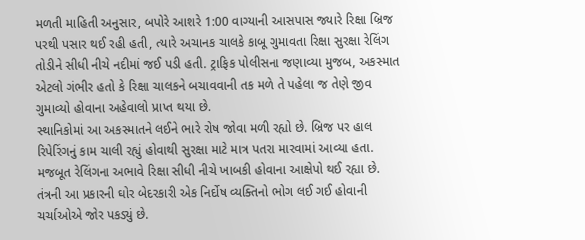મળતી માહિતી અનુસાર, બપોરે આશરે 1:00 વાગ્યાની આસપાસ જ્યારે રિક્ષા બ્રિજ પરથી પસાર થઈ રહી હતી, ત્યારે અચાનક ચાલકે કાબૂ ગુમાવતા રિક્ષા સુરક્ષા રેલિંગ તોડીને સીધી નીચે નદીમાં જઈ પડી હતી. ટ્રાફિક પોલીસના જણાવ્યા મુજબ, અકસ્માત એટલો ગંભીર હતો કે રિક્ષા ચાલકને બચાવવાની તક મળે તે પહેલા જ તેણે જીવ ગુમાવ્યો હોવાના અહેવાલો પ્રાપ્ત થયા છે.
સ્થાનિકોમાં આ અકસ્માતને લઈને ભારે રોષ જોવા મળી રહ્યો છે. બ્રિજ પર હાલ રિપેરિંગનું કામ ચાલી રહ્યું હોવાથી સુરક્ષા માટે માત્ર પતરા મારવામાં આવ્યા હતા. મજબૂત રેલિંગના અભાવે રિક્ષા સીધી નીચે ખાબકી હોવાના આક્ષેપો થઈ રહ્યા છે. તંત્રની આ પ્રકારની ઘોર બેદરકારી એક નિર્દોષ વ્યક્તિનો ભોગ લઈ ગઈ હોવાની ચર્ચાઓએ જોર પકડ્યું છે.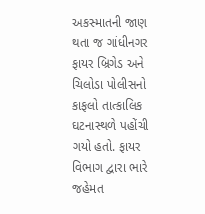અકસ્માતની જાણ થતા જ ગાંધીનગર ફાયર બ્રિગેડ અને ચિલોડા પોલીસનો કાફલો તાત્કાલિક ઘટનાસ્થળે પહોંચી ગયો હતો. ફાયર વિભાગ દ્વારા ભારે જહેમત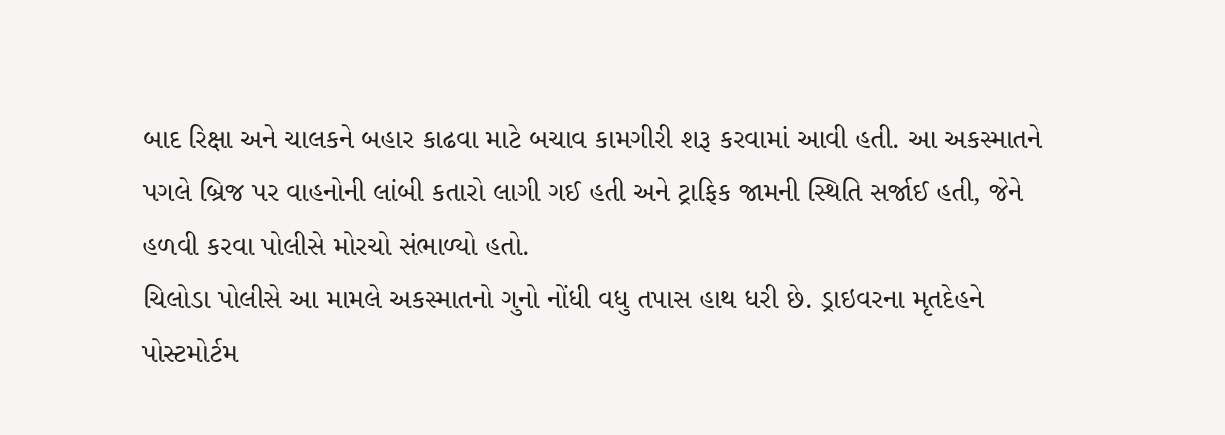બાદ રિક્ષા અને ચાલકને બહાર કાઢવા માટે બચાવ કામગીરી શરૂ કરવામાં આવી હતી. આ અકસ્માતને પગલે બ્રિજ પર વાહનોની લાંબી કતારો લાગી ગઈ હતી અને ટ્રાફિક જામની સ્થિતિ સર્જાઈ હતી, જેને હળવી કરવા પોલીસે મોરચો સંભાળ્યો હતો.
ચિલોડા પોલીસે આ મામલે અકસ્માતનો ગુનો નોંધી વધુ તપાસ હાથ ધરી છે. ડ્રાઇવરના મૃતદેહને પોસ્ટમોર્ટમ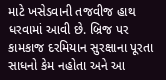માટે ખસેડવાની તજવીજ હાથ ધરવામાં આવી છે. બ્રિજ પર કામકાજ દરમિયાન સુરક્ષાના પૂરતા સાધનો કેમ નહોતા અને આ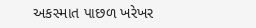અકસ્માત પાછળ ખરેખર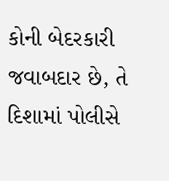કોની બેદરકારી જવાબદાર છે, તે દિશામાં પોલીસે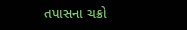તપાસના ચક્રો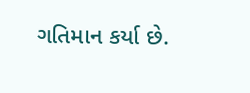ગતિમાન કર્યા છે.